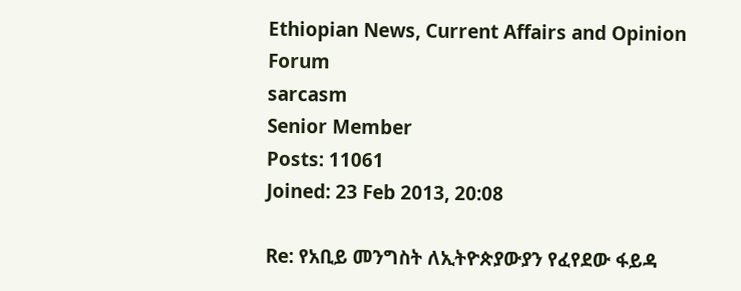Ethiopian News, Current Affairs and Opinion Forum
sarcasm
Senior Member
Posts: 11061
Joined: 23 Feb 2013, 20:08

Re: የአቢይ መንግስት ለኢትዮጵያውያን የፈየደው ፋይዳ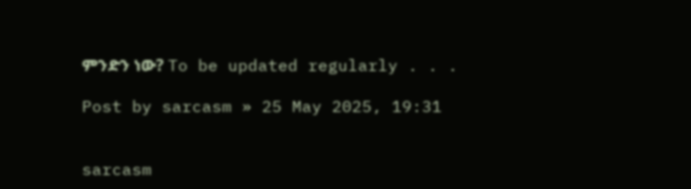ምንድን ነው? To be updated regularly . . .

Post by sarcasm » 25 May 2025, 19:31


sarcasm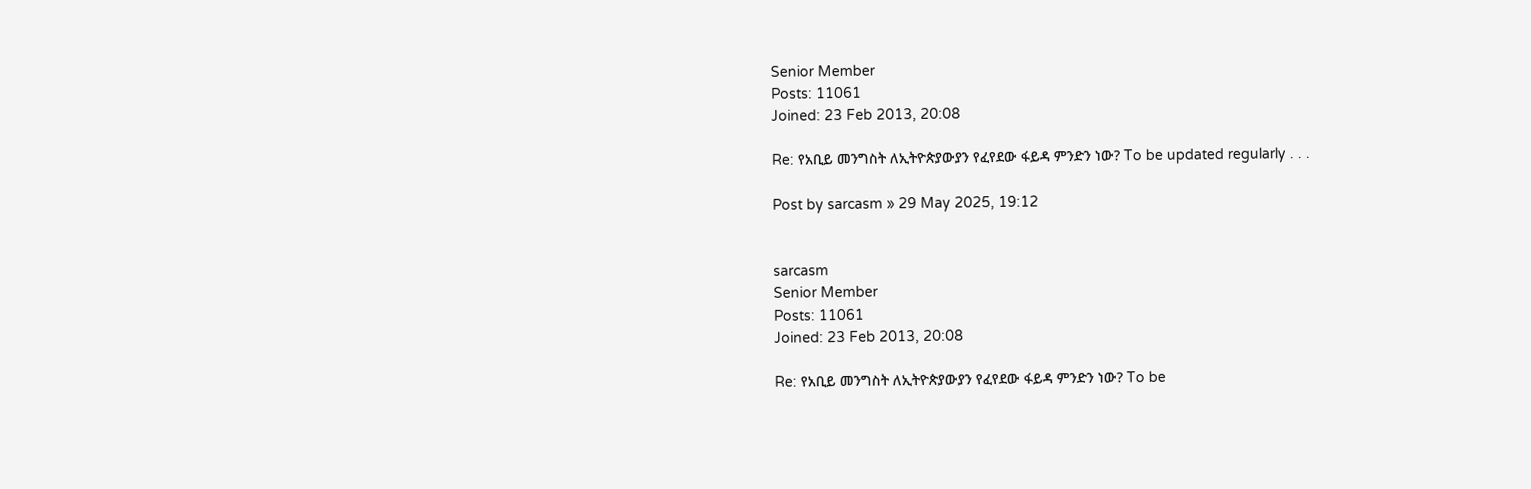Senior Member
Posts: 11061
Joined: 23 Feb 2013, 20:08

Re: የአቢይ መንግስት ለኢትዮጵያውያን የፈየደው ፋይዳ ምንድን ነው? To be updated regularly . . .

Post by sarcasm » 29 May 2025, 19:12


sarcasm
Senior Member
Posts: 11061
Joined: 23 Feb 2013, 20:08

Re: የአቢይ መንግስት ለኢትዮጵያውያን የፈየደው ፋይዳ ምንድን ነው? To be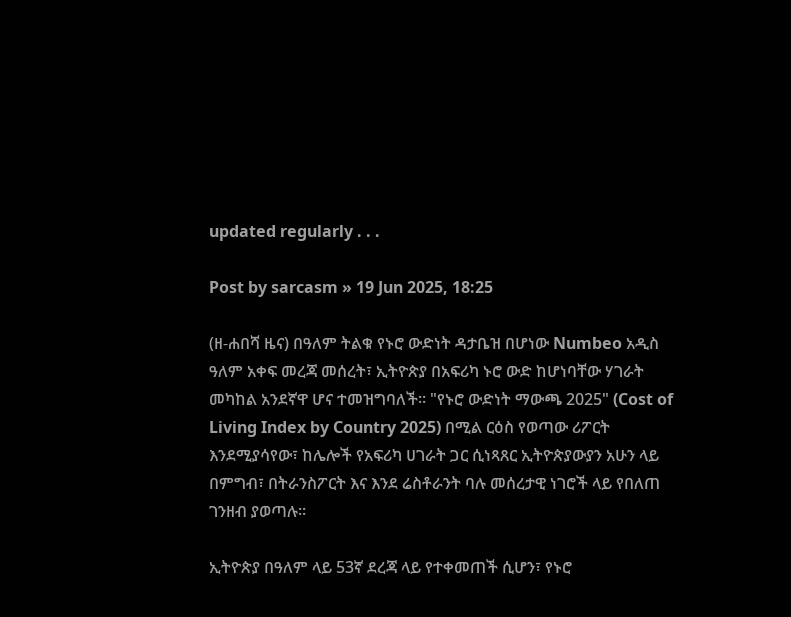updated regularly . . .

Post by sarcasm » 19 Jun 2025, 18:25

(ዘ-ሐበሻ ዜና) በዓለም ትልቁ የኑሮ ውድነት ዳታቤዝ በሆነው Numbeo አዲስ ዓለም አቀፍ መረጃ መሰረት፣ ኢትዮጵያ በአፍሪካ ኑሮ ውድ ከሆነባቸው ሃገራት መካከል አንደኛዋ ሆና ተመዝግባለች። "የኑሮ ውድነት ማውጫ 2025" (Cost of Living Index by Country 2025) በሚል ርዕስ የወጣው ሪፖርት እንደሚያሳየው፣ ከሌሎች የአፍሪካ ሀገራት ጋር ሲነጻጸር ኢትዮጵያውያን አሁን ላይ በምግብ፣ በትራንስፖርት እና እንደ ሬስቶራንት ባሉ መሰረታዊ ነገሮች ላይ የበለጠ ገንዘብ ያወጣሉ።

ኢትዮጵያ በዓለም ላይ 53ኛ ደረጃ ላይ የተቀመጠች ሲሆን፣ የኑሮ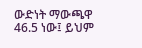ውድነት ማውጫዋ 46.5 ነው፤ ይህም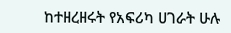ከተዘረዘሩት የአፍሪካ ሀገራት ሁሉ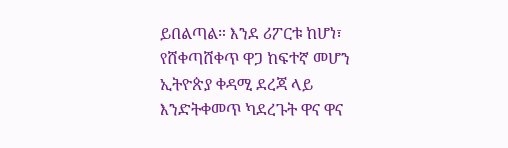ይበልጣል። እንደ ሪፖርቱ ከሆነ፣ የሸቀጣሸቀጥ ዋጋ ከፍተኛ መሆን ኢትዮጵያ ቀዳሚ ደረጃ ላይ እንድትቀመጥ ካደረጉት ዋና ዋና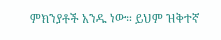ምክንያቶች አንዱ ነው። ይህም ዝቅተኛ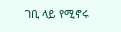ገቢ ላይ የሚኖሩ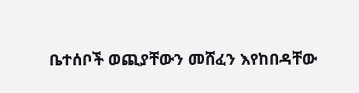ቤተሰቦች ወጪያቸውን መሸፈን እየከበዳቸው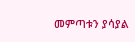መምጣቱን ያሳያል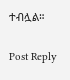ተብሏል።


Post Reply